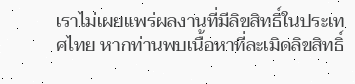เราไม่เผยแพร่ผลงานที่มีลิขสิทธิ์ในประเทศไทย หากท่านพบเนื้อหาที่ละเมิดลิขสิทธิ์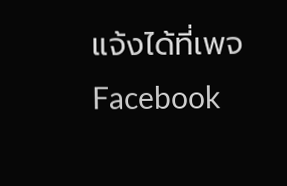แจ้งได้ที่เพจ Facebook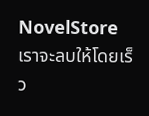NovelStore เราจะลบให้โดยเร็ว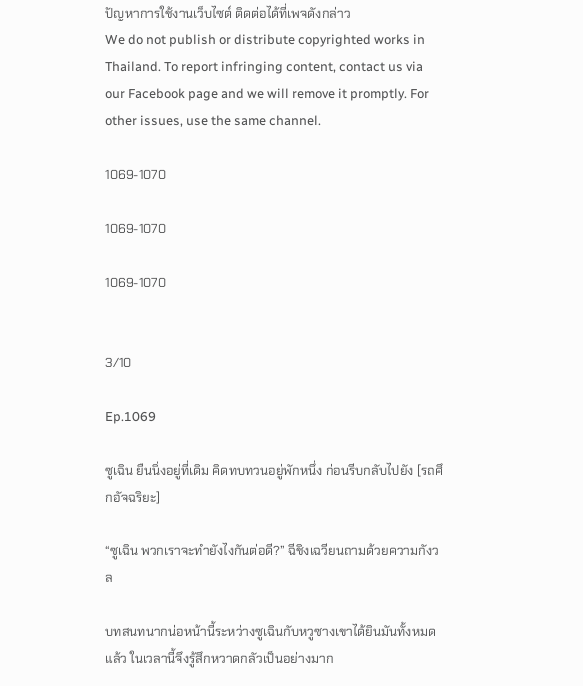ปัญหาการใช้งานเว็บไซต์ ติดต่อได้ที่เพจดังกล่าว
We do not publish or distribute copyrighted works in Thailand. To report infringing content, contact us via our Facebook page and we will remove it promptly. For other issues, use the same channel.

1069-1070

1069-1070

1069-1070


3/10

Ep.1069

ซูเฉิน ยืนนิ่งอยู่ที่เดิม คิดทบทวนอยู่พักหนึ่ง ก่อนรีบกลับไปยัง [รถศึกอัจฉริยะ]

“ซูเฉิน พวกเราจะทำยังไงกันต่อดี?” ฉีชิงเฉวียนถามด้วยความกังวล

บทสนทนากน่อหน้านี้ระหว่างซูเฉินกับหวูซางเขาได้ยินมันทั้งหมดแล้ว ในเวลานี้จึงรู้สึกหวาดกลัวเป็นอย่างมาก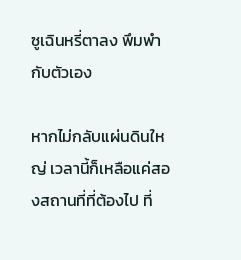ซูเฉินหรี่ตาลง พึมพำกับตัวเอง

หากไม่กลับแผ่นดินใหญ่ เวลานี้ก็เหลือแค่สองสถานที่ที่ต้องไป ที่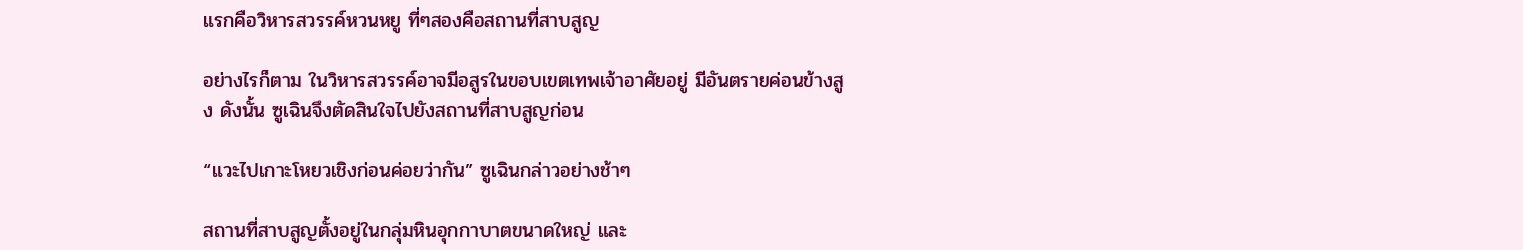แรกคือวิหารสวรรค์หวนหยู ที่ๆสองคือสถานที่สาบสูญ

อย่างไรก็ตาม ในวิหารสวรรค์อาจมีอสูรในขอบเขตเทพเจ้าอาศัยอยู่ มีอันตรายค่อนข้างสูง ดังนั้น ซูเฉินจึงตัดสินใจไปยังสถานที่สาบสูญก่อน

“แวะไปเกาะโหยวเชิงก่อนค่อยว่ากัน” ซูเฉินกล่าวอย่างช้าๆ

สถานที่สาบสูญตั้งอยู่ในกลุ่มหินอุกกาบาตขนาดใหญ่ และ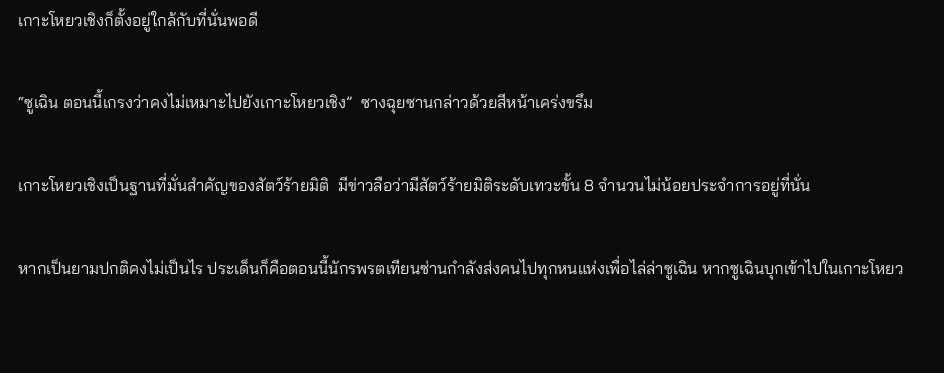เกาะโหยวเชิงก็ตั้งอยู่ใกล้กับที่นั่นพอดี

“ซูเฉิน ตอนนี้เกรงว่าคงไม่เหมาะไปยังเกาะโหยวเชิง”  ซางฉุยซานกล่าวด้วยสีหน้าเคร่งขรึม

เกาะโหยวเชิงเป็นฐานที่มั่นสำคัญของสัตว์ร้ายมิติ  มีข่าวลือว่ามีสัตว์ร้ายมิติระดับเทวะขั้น 8 จำนวนไม่น้อยประจำการอยู่ที่นั่น

หากเป็นยามปกติคงไม่เป็นไร ประเด็นก็คือตอนนี้นักรพรตเทียนซ่านกำลังส่งคนไปทุกหนแห่งเพื่อไล่ล่าซูเฉิน หากซูเฉินบุกเข้าไปในเกาะโหยว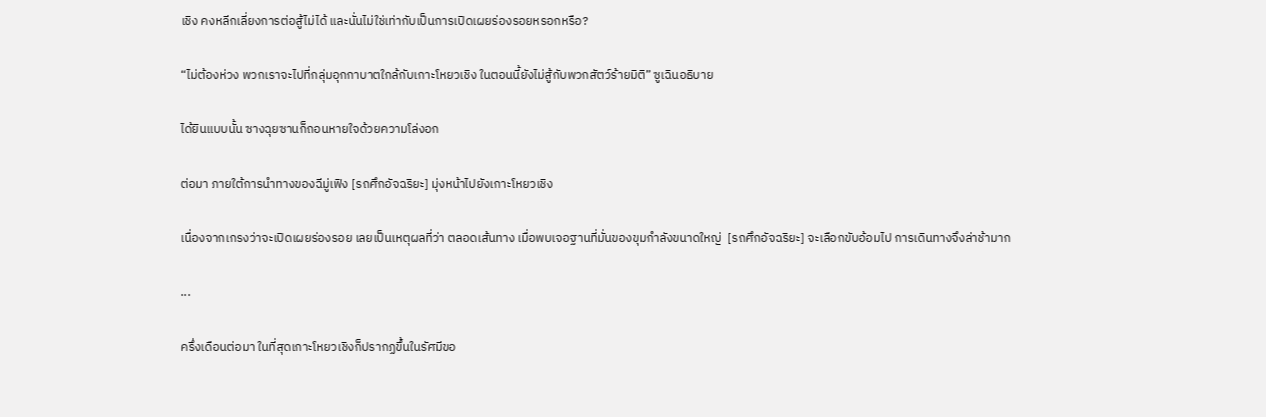เชิง คงหลีกเลี่ยงการต่อสู้ไม่ได้ และนั่นไม่ใช่เท่ากับเป็นการเปิดเผยร่องรอยหรอกหรือ?

“ไม่ต้องห่วง พวกเราจะไปที่กลุ่มอุกกาบาตใกล้กับเกาะโหยวเชิง ในตอนนี้ยังไม่สู้กับพวกสัตว์ร้ายมิติ” ซูเฉินอธิบาย

ได้ยินแบบนั้น ซางฉุยซานก็ถอนหายใจด้วยความโล่งอก

ต่อมา ภายใต้การนำทางของฉีมู่เฟิง [รถศึกอัจฉริยะ] มุ่งหน้าไปยังเกาะโหยวเชิง

เนื่องจากเกรงว่าจะเปิดเผยร่องรอย เลยเป็นเหตุผลที่ว่า ตลอดเส้นทาง เมื่อพบเจอฐานที่มั่นของขุมกำลังขนาดใหญ่  [รถศึกอัจฉริยะ] จะเลือกขับอ้อมไป การเดินทางจึงล่าช้ามาก

...

ครึ่งเดือนต่อมา ในที่สุดเกาะโหยวเชิงก็ปรากฏขึ้นในรัศมีขอ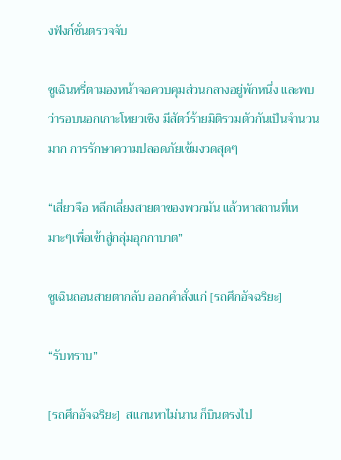งฟังก์ชั่นตรวจจับ

ซูเฉินหรี่ตามองหน้าจอควบคุมส่วนกลางอยู่พักหนึ่ง และพบว่ารอบนอกเกาะโหยวเชิง มีสัตว์ร้ายมิติรวมตัวกันเป็นจำนวนมาก การรักษาความปลอดภัยเข้มงวดสุดๆ

“เสี่ยวจือ หลีกเลี่ยงสายตาของพวกมัน แล้วหาสถานที่เหมาะๆเพื่อเข้าสู่กลุ่มอุกกาบาต”

ซูเฉินถอนสายตากลับ ออกคำสั่งแก่ [รถศึกอัจฉริยะ]

“รับทราบ”

[รถศึกอัจฉริยะ]  สแกนหาไม่นาน ก็บินตรงไป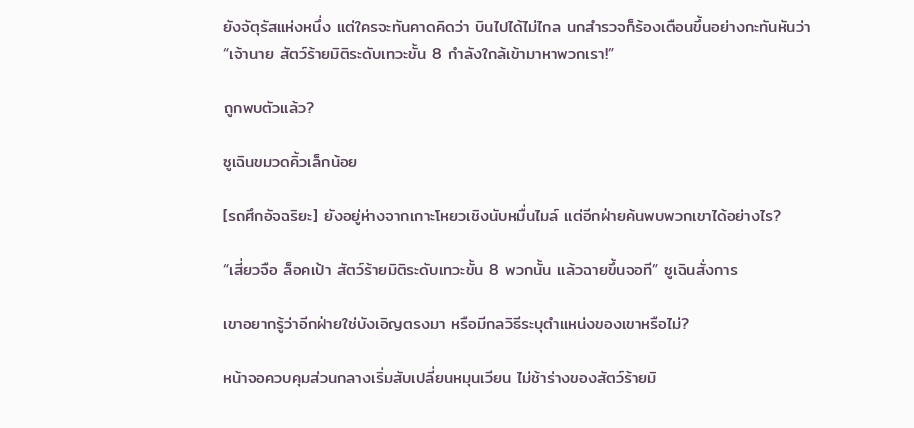ยังจัตุรัสแห่งหนึ่ง แต่ใครจะทันคาดคิดว่า บินไปได้ไม่ไกล นกสำรวจก็ร้องเตือนขึ้นอย่างกะทันหันว่า “เจ้านาย สัตว์ร้ายมิติระดับเทวะขั้น 8 กำลังใกล้เข้ามาหาพวกเรา!”

ถูกพบตัวแล้ว?

ซูเฉินขมวดคิ้วเล็กน้อย

[รถศึกอัจฉริยะ] ยังอยู่ห่างจากเกาะโหยวเชิงนับหมื่นไมล์ แต่อีกฝ่ายค้นพบพวกเขาได้อย่างไร?

“เสี่ยวจือ ล็อคเป้า สัตว์ร้ายมิติระดับเทวะขั้น 8 พวกนั้น แล้วฉายขึ้นจอที” ซูเฉินสั่งการ

เขาอยากรู้ว่าอีกฝ่ายใช่บังเอิญตรงมา หรือมีกลวิธีระบุตำแหน่งของเขาหรือไม่?

หน้าจอควบคุมส่วนกลางเริ่มสับเปลี่ยนหมุนเวียน ไม่ช้าร่างของสัตว์ร้ายมิ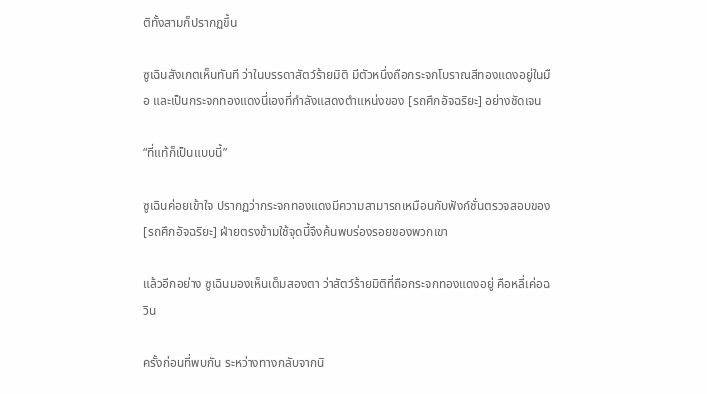ติทั้งสามก็ปรากฏขึ้น

ซูเฉินสังเกตเห็นทันที ว่าในบรรดาสัตว์ร้ายมิติ มีตัวหนึ่งถือกระจกโบราณสีทองแดงอยู่ในมือ และเป็นกระจกทองแดงนี่เองที่กำลังแสดงตำแหน่งของ [รถศึกอัจฉริยะ] อย่างชัดเจน

“ที่แท้ก็เป็นแบบนี้”

ซูเฉินค่อยเข้าใจ ปรากฏว่ากระจกทองแดงมีความสามารถเหมือนกับฟังก์ชั่นตรวจสอบของ [รถศึกอัจฉริยะ] ฝ่ายตรงข้ามใช้จุดนี้จึงค้นพบร่องรอยของพวกเขา

แล้วอีกอย่าง ซูเฉินมองเห็นเต็มสองตา ว่าสัตว์ร้ายมิติที่ถือกระจกทองแดงอยู่ คือหลี่เค่อฉวิน

ครั้งก่อนที่พบกัน ระหว่างทางกลับจากนิ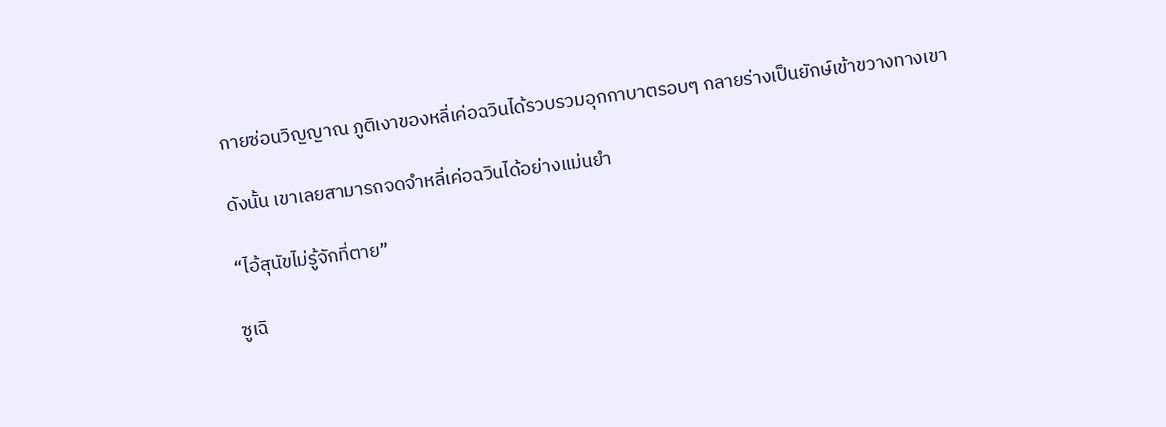กายซ่อนวิญญาณ ภูติเงาของหลี่เค่อฉวินได้รวบรวมอุกกาบาตรอบๆ กลายร่างเป็นยักษ์เข้าขวางทางเขา

ดังนั้น เขาเลยสามารถจดจำหลี่เค่อฉวินได้อย่างแม่นยำ

“ไอ้สุนัขไม่รู้จักที่ตาย”

ซูเฉิ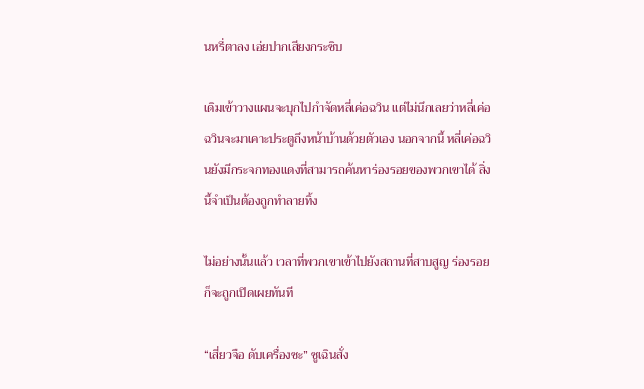นหรี่ตาลง เอ่ยปากเสียงกระซิบ

เดิมเข้าวางแผนจะบุกไปกำจัดหลี่เค่อฉวิน แต่ไม่นึกเลยว่าหลี่เค่อฉวินจะมาเคาะประตูถึงหน้าบ้านด้วยตัวเอง นอกจากนี้ หลี่เค่อฉวินยังมีกระจกทองแดงที่สามารถค้นหาร่องรอยของพวกเขาได้ สิ่งนี้จำเป็นต้องถูกทำลายทิ้ง

ไม่อย่างนั้นแล้ว เวลาที่พวกเขาเข้าไปยังสถานที่สาบสูญ ร่องรอยก็จะถูกเปิดเผยทันที

“เสี่ยวจือ ดับเครื่องซะ” ซูเฉินสั่ง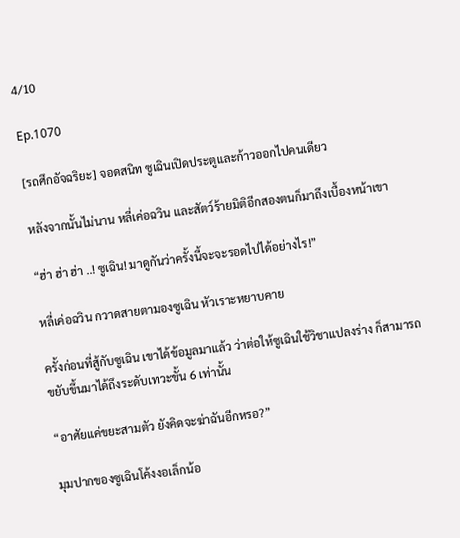4/10

Ep.1070

[รถศึกอัจฉริยะ] จอดสนิท ซูเฉินเปิดประตูและก้าวออกไปคนเดียว

หลังจากนั้นไม่นาน หลี่เค่อฉวิน และสัตว์ร้ายมิติอีกสองตนก็มาถึงเบื้องหน้าเขา

“ฮ่า ฮ่า ฮ่า ..! ซูเฉิน! มาดูกันว่าครั้งนี้จะจะรอดไปได้อย่างไร!”

หลี่เค่อฉวิน กวาดสายตามองซูเฉิน หัวเราะหยาบคาย

ครั้งก่อนที่สู้กับซูเฉิน เขาได้ข้อมูลมาแล้ว ว่าต่อให้ซูเฉินใช้วิชาแปลงร่าง ก็สามารถขยับขึ้นมาได้ถึงระดับเทวะขั้น 6 เท่านั้น

“อาศัยแค่ขยะสามตัว ยังคิดจะฆ่าฉันอีกหรอ?”

มุมปากของซูเฉินโค้งงอเล็กน้อ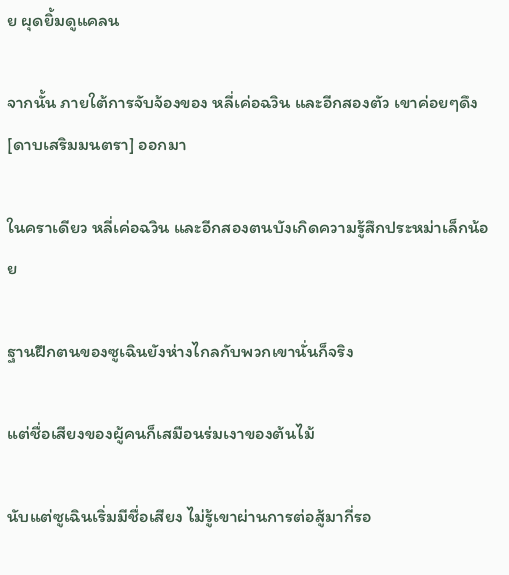ย ผุดยิ้มดูแคลน

จากนั้น ภายใต้การจับจ้องของ หลี่เค่อฉวิน และอีกสองตัว เขาค่อยๆดึง [ดาบเสริมมนตรา] ออกมา

ในคราเดียว หลี่เค่อฉวิน และอีกสองตนบังเกิดความรู้สึกประหม่าเล็กน้อย

ฐานฝึกตนของซูเฉินยังห่างไกลกับพวกเขานั่นก็จริง

แต่ชื่อเสียงของผู้คนก็เสมือนร่มเงาของต้นไม้

นับแต่ซูเฉินเริ่มมีชื่อเสียง ไม่รู้เขาผ่านการต่อสู้มากี่รอ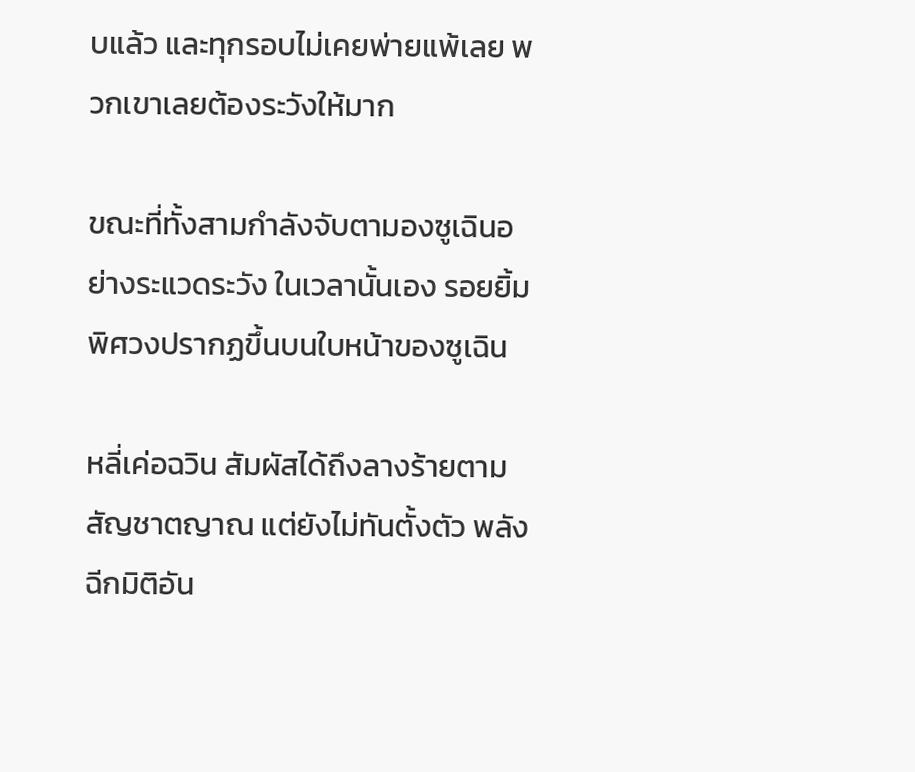บแล้ว และทุกรอบไม่เคยพ่ายแพ้เลย พวกเขาเลยต้องระวังให้มาก

ขณะที่ทั้งสามกำลังจับตามองซูเฉินอย่างระแวดระวัง ในเวลานั้นเอง รอยยิ้มพิศวงปรากฏขึ้นบนใบหน้าของซูเฉิน

หลี่เค่อฉวิน สัมผัสได้ถึงลางร้ายตามสัญชาตญาณ แต่ยังไม่ทันตั้งตัว พลังฉีกมิติอัน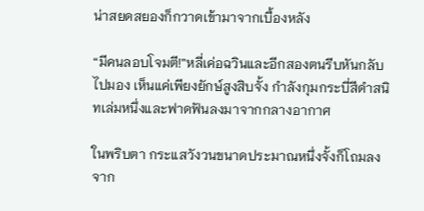น่าสยดสยองก็กวาดเข้ามาจากเบื้องหลัง

“มีคนลอบโจมตี!”หลี่เค่อฉวินและอีกสองตนรีบหันกลับไปมอง เห็นแค่เพียงยักษ์สูงสิบจั้ง กำลังกุมกระบี่สีดำสนิทเล่มหนึ่งและฟาดฟันลงมาจากกลางอากาศ

ในพริบตา กระแสวังวนขนาดประมาณหนึ่งจั้งก็โถมลงจาก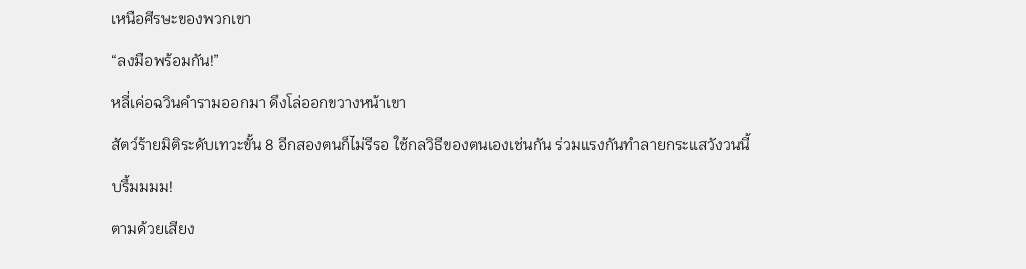เหนือศีรษะของพวกเขา

“ลงมือพร้อมกัน!”

หลี่เค่อฉวินคํารามออกมา ดึงโล่ออกขวางหน้าเขา

สัตว์ร้ายมิติระดับเทวะขั้น 8 อีกสองตนก็ไม่รีรอ ใช้กลวิธีของตนเองเช่นกัน ร่วมแรงกันทำลายกระแสวังวนนี้

บรึ้มมมม!

ตามด้วยเสียง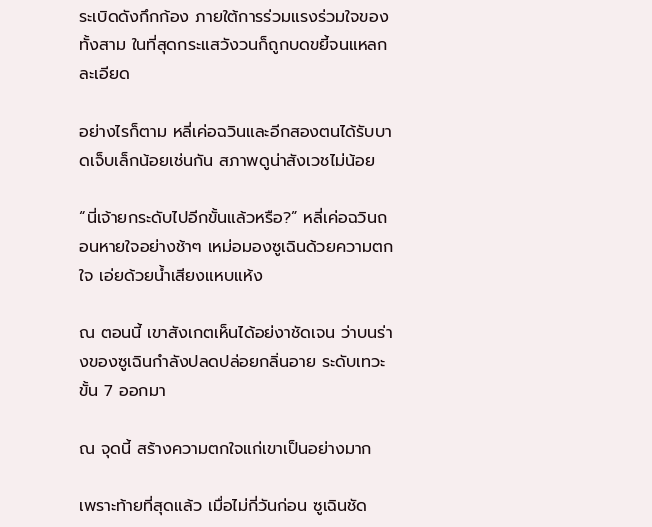ระเบิดดังกึกก้อง ภายใต้การร่วมแรงร่วมใจของทั้งสาม ในที่สุดกระแสวังวนก็ถูกบดขยี้จนแหลกละเอียด

อย่างไรก็ตาม หลี่เค่อฉวินและอีกสองตนได้รับบาดเจ็บเล็กน้อยเช่นกัน สภาพดูน่าสังเวชไม่น้อย

“นี่เจ้ายกระดับไปอีกขั้นแล้วหรือ?” หลี่เค่อฉวินถอนหายใจอย่างช้าๆ เหม่อมองซูเฉินด้วยความตกใจ เอ่ยด้วยน้ำเสียงแหบแห้ง

ณ ตอนนี้ เขาสังเกตเห็นได้อย่งาชัดเจน ว่าบนร่างของซูเฉินกำลังปลดปล่อยกลิ่นอาย ระดับเทวะขั้น 7 ออกมา

ณ จุดนี้ สร้างความตกใจแก่เขาเป็นอย่างมาก

เพราะท้ายที่สุดแล้ว เมื่อไม่กี่วันก่อน ซูเฉินชัด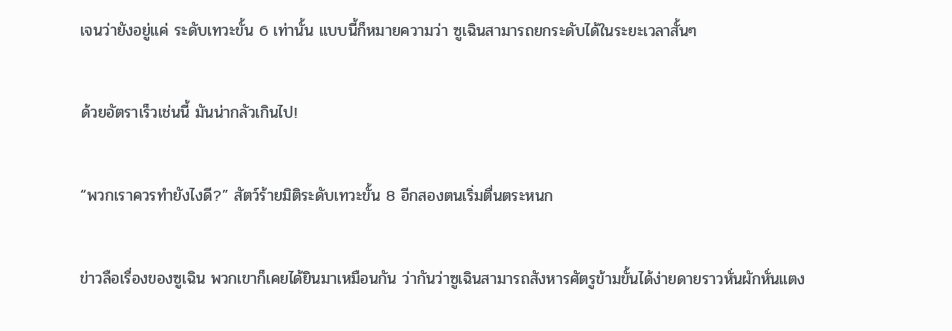เจนว่ายังอยู่แค่ ระดับเทวะขั้น 6 เท่านั้น แบบนี้ก็หมายความว่า ซูเฉินสามารถยกระดับได้ในระยะเวลาสั้นๆ

ด้วยอัตราเร็วเช่นนี้ มันน่ากลัวเกินไป!

“พวกเราควรทำยังไงดี?” สัตว์ร้ายมิติระดับเทวะขั้น 8 อีกสองตนเริ่มตื่นตระหนก

ข่าวลือเรื่องของซูเฉิน พวกเขาก็เคยได้ยินมาเหมือนกัน ว่ากันว่าซูเฉินสามารถสังหารศัตรูข้ามขั้นได้ง่ายดายราวหั่นผักหั่นแตง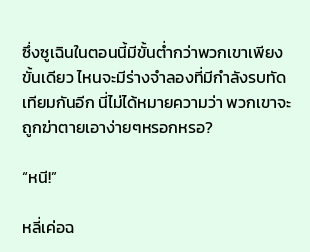ซึ่งซูเฉินในตอนนี้มีขั้นต่ำกว่าพวกเขาเพียงขั้นเดียว ไหนจะมีร่างจำลองที่มีกำลังรบทัดเทียมกันอีก นี่ไม่ได้หมายความว่า พวกเขาจะถูกฆ่าตายเอาง่ายๆหรอกหรอ?

“หนี!”

หลี่เค่อฉ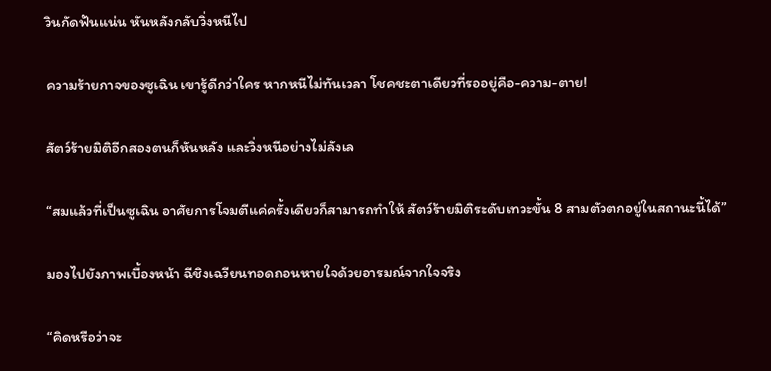วินกัดฟันแน่น หันหลังกลับวิ่งหนีไป

ความร้ายกาจของซูเฉิน เขารู้ดีกว่าใคร หากหนีไม่ทันเวลา โชคชะตาเดียวที่รออยู่คือ-ความ-ตาย!

สัตว์ร้ายมิติอีกสองตนก็หันหลัง และวิ่งหนีอย่างไม่ลังเล

“สมแล้วที่เป็นซูเฉิน อาศัยการโจมตีแค่ครั้งเดียวก็สามารถทำให้ สัตว์ร้ายมิติระดับเทวะขั้น 8 สามตัวตกอยู่ในสถานะนี้ได้”

มองไปยังภาพเบื้องหน้า ฉีชิงเฉวียนทอดถอนหายใจด้วยอารมณ์จากใจจริง

“คิดหรือว่าจะ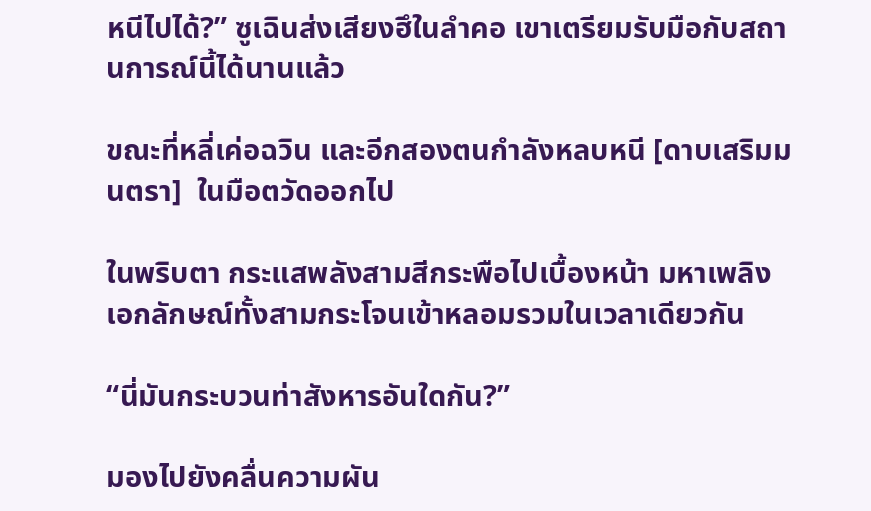หนีไปได้?” ซูเฉินส่งเสียงฮึในลำคอ เขาเตรียมรับมือกับสถานการณ์นี้ได้นานแล้ว

ขณะที่หลี่เค่อฉวิน และอีกสองตนกำลังหลบหนี [ดาบเสริมมนตรา]  ในมือตวัดออกไป

ในพริบตา กระแสพลังสามสีกระพือไปเบื้องหน้า มหาเพลิงเอกลักษณ์ทั้งสามกระโจนเข้าหลอมรวมในเวลาเดียวกัน

“นี่มันกระบวนท่าสังหารอันใดกัน?”

มองไปยังคลื่นความผัน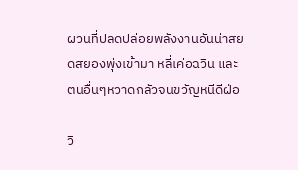ผวนที่ปลดปล่อยพลังงานอันน่าสยดสยองพุ่งเข้ามา หลี่เค่อฉวิน และตนอื่นๆหวาดกลัวจนขวัญหนีดีฝ่อ

วิ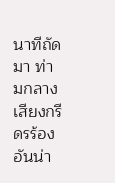นาทีถัดมา ท่ามกลางเสียงกรีดรร้องอันน่า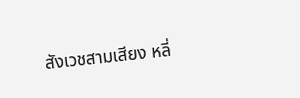สังเวชสามเสียง หลี่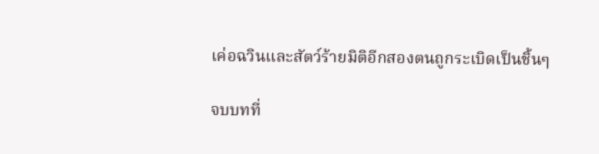เค่อฉวินและสัตว์ร้ายมิติอีกสองตนถูกระเบิดเป็นชิ้นๆ

จบบทที่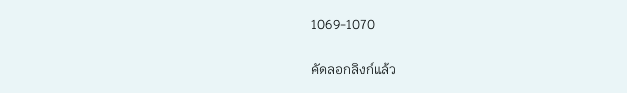1069-1070

คัดลอกลิงก์แล้ว